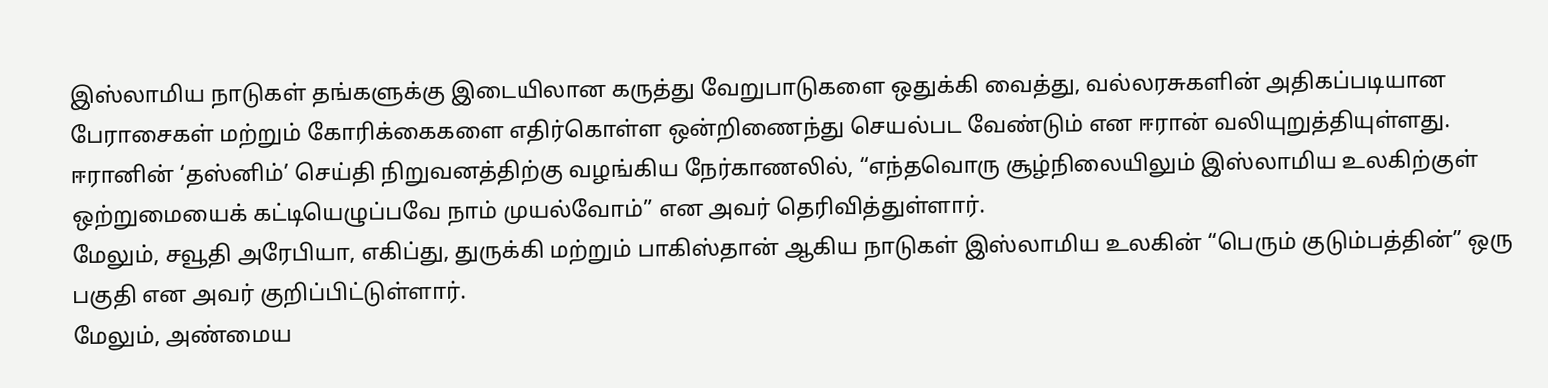இஸ்லாமிய நாடுகள் தங்களுக்கு இடையிலான கருத்து வேறுபாடுகளை ஒதுக்கி வைத்து, வல்லரசுகளின் அதிகப்படியான பேராசைகள் மற்றும் கோரிக்கைகளை எதிர்கொள்ள ஒன்றிணைந்து செயல்பட வேண்டும் என ஈரான் வலியுறுத்தியுள்ளது.
ஈரானின் ‘தஸ்னிம்’ செய்தி நிறுவனத்திற்கு வழங்கிய நேர்காணலில், “எந்தவொரு சூழ்நிலையிலும் இஸ்லாமிய உலகிற்குள் ஒற்றுமையைக் கட்டியெழுப்பவே நாம் முயல்வோம்” என அவர் தெரிவித்துள்ளார்.
மேலும், சவூதி அரேபியா, எகிப்து, துருக்கி மற்றும் பாகிஸ்தான் ஆகிய நாடுகள் இஸ்லாமிய உலகின் “பெரும் குடும்பத்தின்” ஒரு பகுதி என அவர் குறிப்பிட்டுள்ளார்.
மேலும், அண்மைய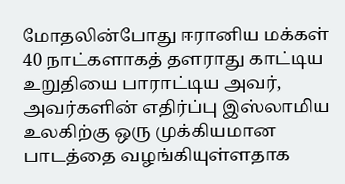மோதலின்போது ஈரானிய மக்கள் 40 நாட்களாகத் தளராது காட்டிய உறுதியை பாராட்டிய அவர், அவர்களின் எதிர்ப்பு இஸ்லாமிய உலகிற்கு ஒரு முக்கியமான பாடத்தை வழங்கியுள்ளதாக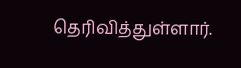தெரிவித்துள்ளார்.